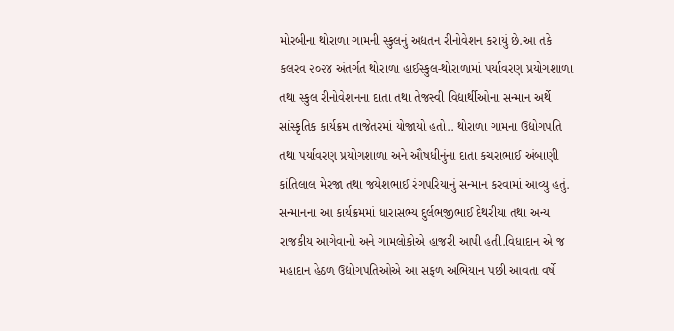મોરબીના થોરાળા ગામની સ્કુલનું અદ્યતન રીનોવેશન કરાયું છે.આ તકે કલરવ ૨૦૨૪ અંતર્ગત થોરાળા હાઈસ્કુલ-થોરાળામાં પર્યાવરણ પ્રયોગશાળા તથા સ્કુલ રીનોવેશનના દાતા તથા તેજસ્વી વિદ્યાર્થીઓના સન્માન અર્થે સાંસ્કૃતિક કાર્યક્રમ તાજેતરમાં યોજાયો હતો.. થોરાળા ગામના ઉદ્યોગપતિ તથા પર્યાવરણ પ્રયોગશાળા અને ઔષધીનુંના દાતા કચરાભાઈ અંબાણી કાંતિલાલ મેરજા તથા જયેશભાઈ રંગપરિયાનું સન્માન કરવામાં આવ્યુ હતું.
સન્માનના આ કાર્યક્રમમાં ધારાસભ્ય દુર્લભજીભાઈ દેથરીયા તથા અન્ય રાજકીય આગેવાનો અને ગામલોકોએ હાજરી આપી હતી.વિધાદાન એ જ મહાદાન હેઠળ ઉદ્યોગપતિઓએ આ સફળ અભિયાન પછી આવતા વર્ષે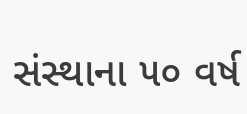સંસ્થાના ૫૦ વર્ષ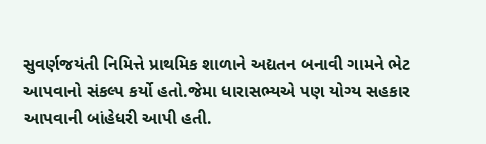સુવર્ણજયંતી નિમિત્તે પ્રાથમિક શાળાને અદ્યતન બનાવી ગામને ભેટ આપવાનો સંકલ્પ કર્યો હતો.જેમા ધારાસભ્યએ પણ યોગ્ય સહકાર આપવાની બાંહેધરી આપી હતી.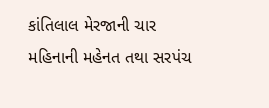કાંતિલાલ મેરજાની ચાર મહિનાની મહેનત તથા સરપંચ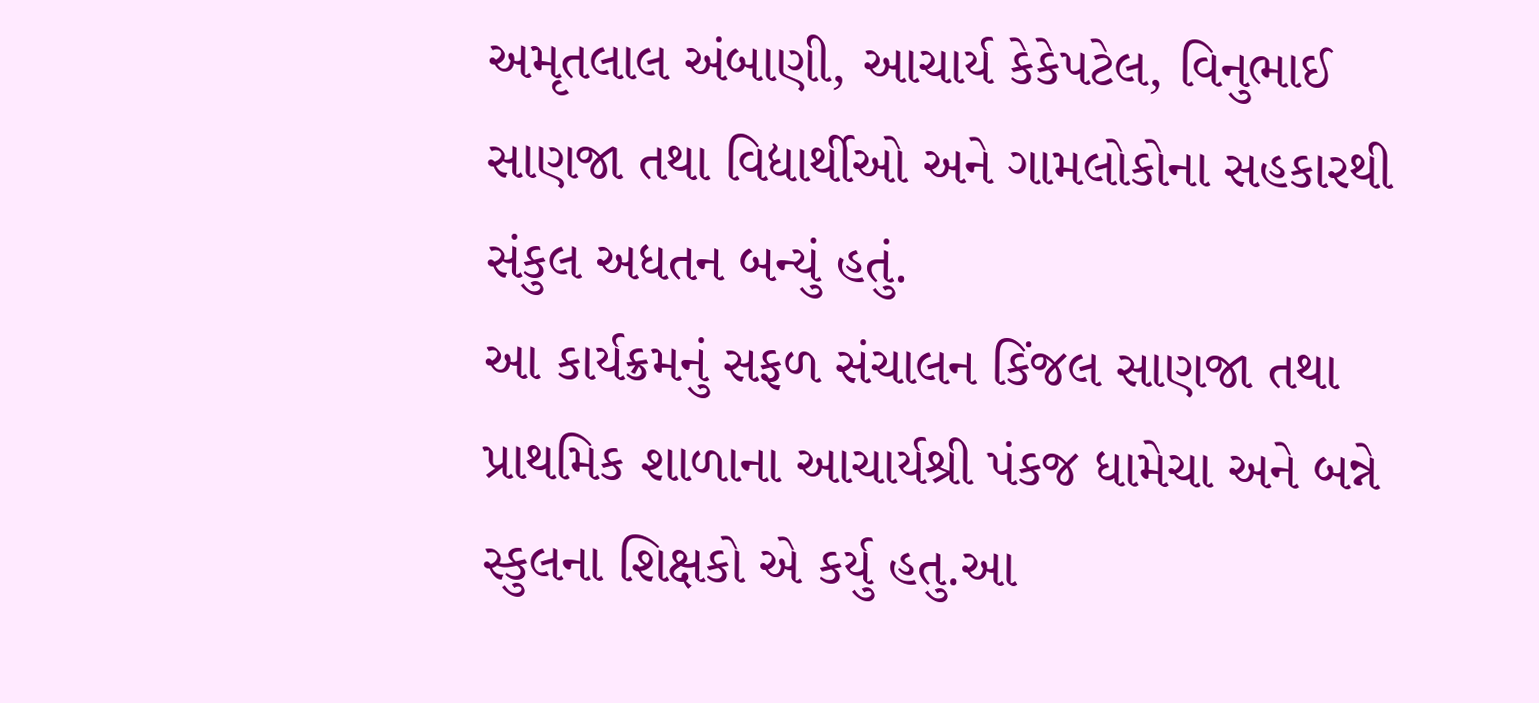અમૃતલાલ અંબાણી, આચાર્ય કેકેપટેલ, વિનુભાઈ સાણજા તથા વિદ્યાર્થીઓ અને ગામલોકોના સહકારથી સંકુલ અધતન બન્યું હતું.
આ કાર્યક્રમનું સફળ સંચાલન કિંજલ સાણજા તથા પ્રાથમિક શાળાના આચાર્યશ્રી પંકજ ધામેચા અને બન્ને સ્કુલના શિક્ષકો એ કર્યુ હતુ.આ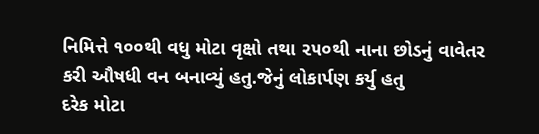નિમિત્તે ૧૦૦થી વધુ મોટા વૃક્ષો તથા ૨૫૦થી નાના છોડનું વાવેતર કરી ઔષધી વન બનાવ્યું હતુ.જેનું લોકાર્પણ કર્યુ હતુ
દરેક મોટા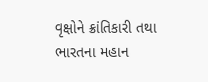વૃક્ષોને ક્રાંતિકારી તથા ભારતના મહાન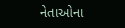નેતાઓના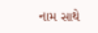નામ સાથે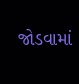જોડવામાં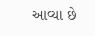આવ્યા છે